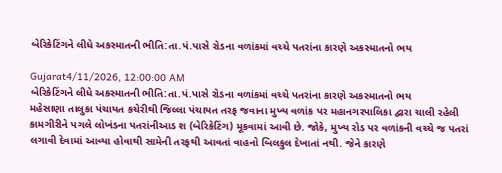બેરિકેટિંગને લીધે અકસ્માતની ભીતિ:તા.પં.પાસે રોડના વળાંકમાં વચ્ચે પતરાંના કારણે અકસ્માતનો ભય

Gujarat4/11/2026, 12:00:00 AM
બેરિકેટિંગને લીધે અકસ્માતની ભીતિ:તા.પં.પાસે રોડના વળાંકમાં વચ્ચે પતરાંના કારણે અકસ્માતનો ભય
મહેસાણા તાલુકા પંચાયત કચેરીથી જિલ્લા પંચાયત તરફ જવાના મુખ્ય વળાંક પર મહાનગરપાલિકા દ્વારા ચાલી રહેલી કામગીરીને પગલે લોખંડના પતરાંનીઆડ શ (બેરિકેટિંગ) મૂકવામાં આવી છે. જોકે, મુખ્ય રોડ પર વળાંકની વચ્ચે જ પતરાં લગાવી દેવામાં આવ્યા હોવાથી સામેની તરફથી આવતાં વાહનો બિલકુલ દેખાતાં નથી. જેને કારણે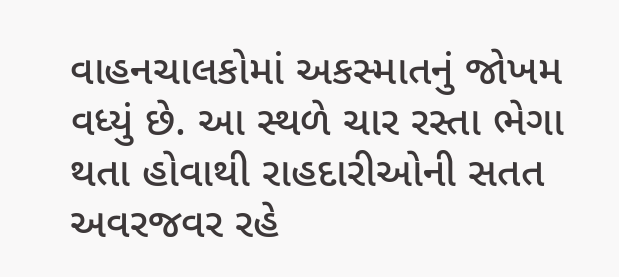વાહનચાલકોમાં અકસ્માતનું જોખમ વધ્યું છે. આ સ્થળે ચાર રસ્તા ભેગા થતા હોવાથી રાહદારીઓની સતત અવરજવર રહે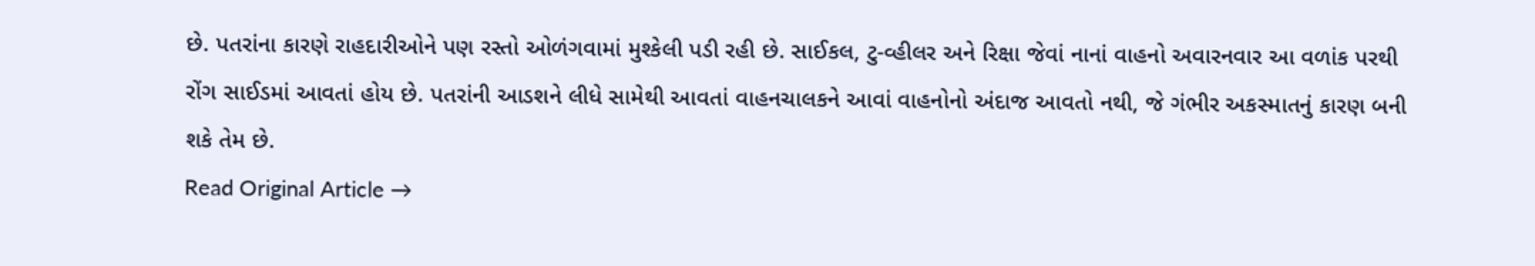છે. પતરાંના કારણે રાહદારીઓને પણ રસ્તો ઓળંગવામાં મુશ્કેલી પડી રહી છે. સાઈકલ, ટુ-વ્હીલર અને રિક્ષા જેવાં નાનાં વાહનો અવારનવાર આ વળાંક પરથી રોંગ સાઈડમાં આવતાં હોય છે. પતરાંની આડશને લીધે સામેથી આવતાં વાહનચાલકને આવાં વાહનોનો અંદાજ આવતો નથી, જે ગંભીર અકસ્માતનું કારણ બની શકે તેમ છે.
Read Original Article →